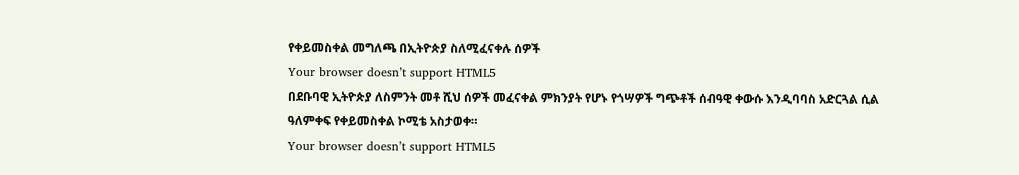የቀይመስቀል መግለጫ በኢትዮጵያ ስለሚፈናቀሉ ሰዎች
Your browser doesn’t support HTML5
በደቡባዊ ኢትዮጵያ ለስምንት መቶ ሺህ ሰዎች መፈናቀል ምክንያት የሆኑ የጎሣዎች ግጭቶች ሰብዓዊ ቀውሱ እንዲባባስ አድርጓል ሲል ዓለምቀፍ የቀይመስቀል ኮሚቴ አስታወቀ።
Your browser doesn’t support HTML5